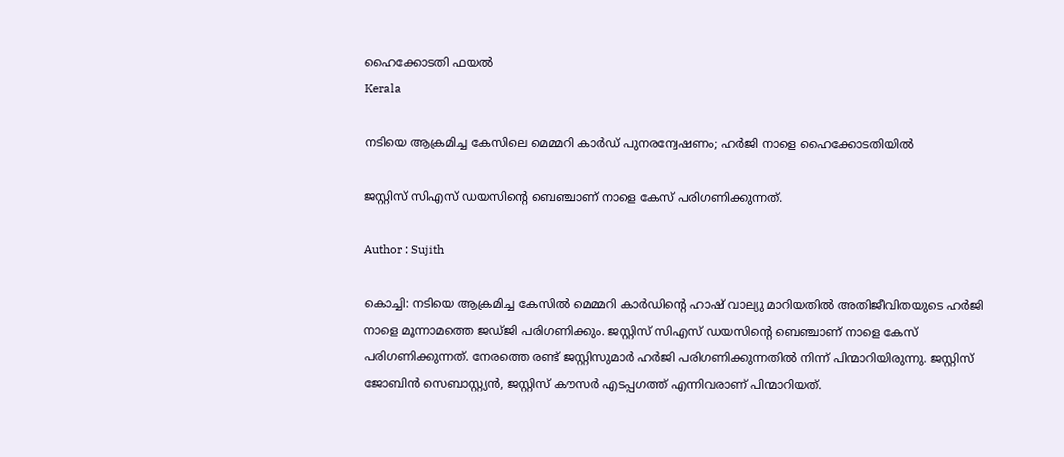ഹൈക്കോടതി ഫയല്‍
Kerala

നടിയെ ആക്രമിച്ച കേസിലെ മെമ്മറി കാര്‍ഡ് പുനരന്വേഷണം; ഹര്‍ജി നാളെ ഹൈക്കോടതിയില്‍

ജസ്റ്റിസ് സിഎസ് ഡയസിന്റെ ബെഞ്ചാണ് നാളെ കേസ് പരിഗണിക്കുന്നത്.

Author : Sujith

കൊച്ചി: നടിയെ ആക്രമിച്ച കേസില്‍ മെമ്മറി കാര്‍ഡിന്റെ ഹാഷ് വാല്യു മാറിയതില്‍ അതിജീവിതയുടെ ഹര്‍ജി നാളെ മൂന്നാമത്തെ ജഡ്ജി പരിഗണിക്കും. ജസ്റ്റിസ് സിഎസ് ഡയസിന്റെ ബെഞ്ചാണ് നാളെ കേസ് പരിഗണിക്കുന്നത്. നേരത്തെ രണ്ട് ജസ്റ്റിസുമാര്‍ ഹര്‍ജി പരിഗണിക്കുന്നതില്‍ നിന്ന് പിന്മാറിയിരുന്നു. ജസ്റ്റിസ് ജോബിന്‍ സെബാസ്റ്റ്യന്‍, ജസ്റ്റിസ് കൗസര്‍ എടപ്പഗത്ത് എന്നിവരാണ് പിന്മാറിയത്.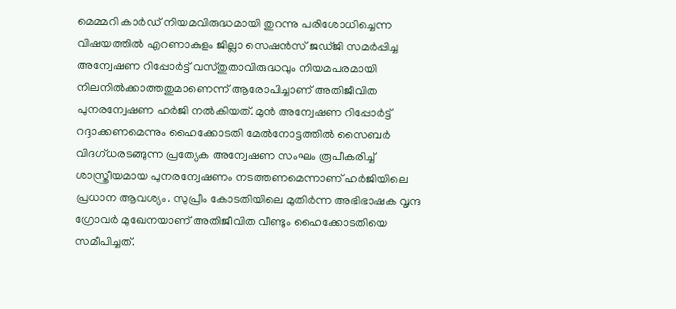മെമ്മറി കാര്‍ഡ് നിയമവിരുദ്ധമായി തുറന്നു പരിശോധിച്ചെന്ന വിഷയത്തില്‍ എറണാകുളം ജില്ലാ സെഷന്‍സ് ജഡ്ജി സമര്‍പ്പിച്ച അന്വേഷണ റിപ്പോര്‍ട്ട് വസ്തുതാവിരുദ്ധവും നിയമപരമായി നിലനില്‍ക്കാത്തതുമാണെന്ന് ആരോപിച്ചാണ് അതിജീവിത പുനരന്വേഷണ ഹര്‍ജി നല്‍കിയത്. മുന്‍ അന്വേഷണ റിപ്പോര്‍ട്ട് റദ്ദാക്കണമെന്നും ഹൈക്കോടതി മേല്‍നോട്ടത്തില്‍ സൈബര്‍ വിദഗ്ധരടങ്ങുന്ന പ്രത്യേക അന്വേഷണ സംഘം രൂപീകരിച്ച് ശാസ്ത്രീയമായ പുനരന്വേഷണം നടത്തണമെന്നാണ് ഹര്‍ജിയിലെ പ്രധാന ആവശ്യം. സുപ്രീം കോടതിയിലെ മുതിര്‍ന്ന അഭിഭാഷക വൃന്ദ ഗ്രോവര്‍ മുഖേനയാണ് അതിജീവിത വീണ്ടും ഹൈക്കോടതിയെ സമീപിച്ചത്.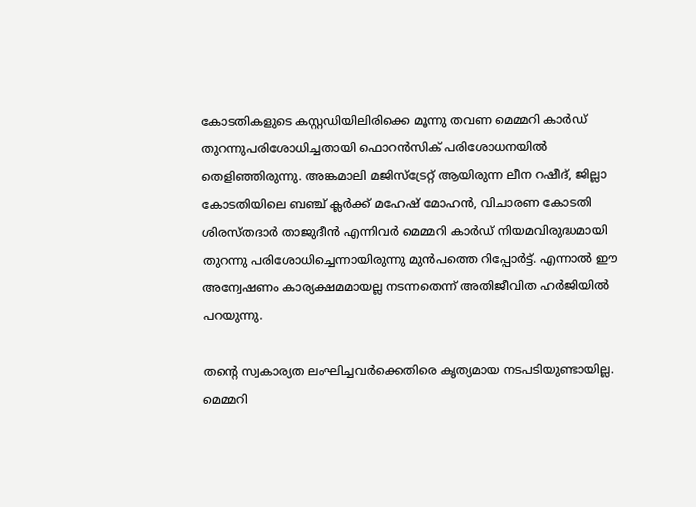കോടതികളുടെ കസ്റ്റഡിയിലിരിക്കെ മൂന്നു തവണ മെമ്മറി കാര്‍ഡ് തുറന്നുപരിശോധിച്ചതായി ഫൊറന്‍സിക് പരിശോധനയില്‍ തെളിഞ്ഞിരുന്നു. അങ്കമാലി മജിസ്‌ട്രേറ്റ് ആയിരുന്ന ലീന റഷീദ്, ജില്ലാ കോടതിയിലെ ബഞ്ച് ക്ലര്‍ക്ക് മഹേഷ് മോഹന്‍, വിചാരണ കോടതി ശിരസ്തദാര്‍ താജുദീന്‍ എന്നിവര്‍ മെമ്മറി കാര്‍ഡ് നിയമവിരുദ്ധമായി തുറന്നു പരിശോധിച്ചെന്നായിരുന്നു മുന്‍പത്തെ റിപ്പോര്‍ട്ട്. എന്നാല്‍ ഈ അന്വേഷണം കാര്യക്ഷമമായല്ല നടന്നതെന്ന് അതിജീവിത ഹര്‍ജിയില്‍ പറയുന്നു.

തന്റെ സ്വകാര്യത ലംഘിച്ചവര്‍ക്കെതിരെ കൃത്യമായ നടപടിയുണ്ടായില്ല. മെമ്മറി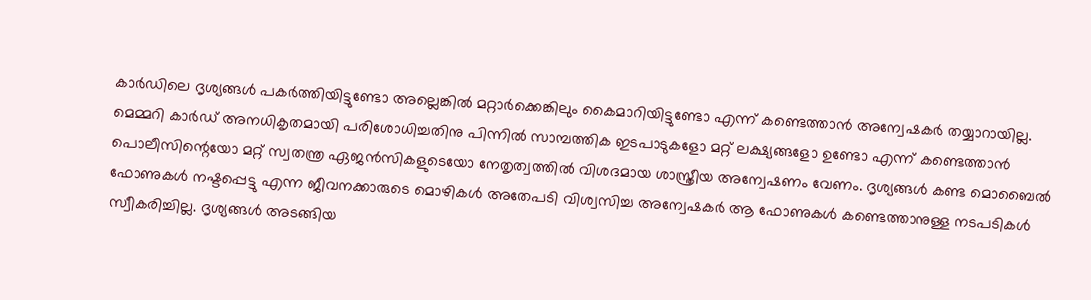കാര്‍ഡിലെ ദൃശ്യങ്ങള്‍ പകര്‍ത്തിയിട്ടുണ്ടോ അല്ലെങ്കില്‍ മറ്റാര്‍ക്കെങ്കിലും കൈമാറിയിട്ടുണ്ടോ എന്ന് കണ്ടെത്താന്‍ അന്വേഷകര്‍ തയ്യാറായില്ല. മെമ്മറി കാര്‍ഡ് അനധികൃതമായി പരിശോധിച്ചതിനു പിന്നില്‍ സാമ്പത്തിക ഇടപാടുകളോ മറ്റ് ലക്ഷ്യങ്ങളോ ഉണ്ടോ എന്ന് കണ്ടെത്താന്‍ പൊലീസിന്റെയോ മറ്റ് സ്വതന്ത്ര ഏജന്‍സികളുടെയോ നേതൃത്വത്തില്‍ വിശദമായ ശാസ്ത്രീയ അന്വേഷണം വേണം. ദൃശ്യങ്ങള്‍ കണ്ട മൊബൈല്‍ ഫോണുകള്‍ നഷ്ടപ്പെട്ടു എന്ന ജീവനക്കാരുടെ മൊഴികള്‍ അതേപടി വിശ്വസിച്ച അന്വേഷകര്‍ ആ ഫോണുകള്‍ കണ്ടെത്താനുള്ള നടപടികള്‍ സ്വീകരിച്ചില്ല. ദൃശ്യങ്ങള്‍ അടങ്ങിയ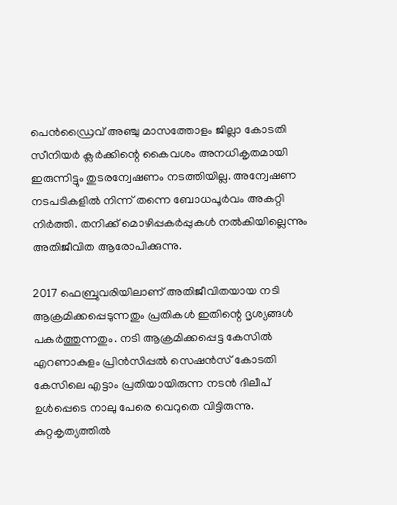പെന്‍ഡ്രൈവ് അഞ്ചു മാസത്തോളം ജില്ലാ കോടതി സീനിയര്‍ ക്ലര്‍ക്കിന്റെ കൈവശം അനധികൃതമായി ഇരുന്നിട്ടും തുടരന്വേഷണം നടത്തിയില്ല. അന്വേഷണ നടപടികളില്‍ നിന്ന് തന്നെ ബോധപൂര്‍വം അകറ്റി നിര്‍ത്തി. തനിക്ക് മൊഴിപ്പകര്‍പ്പുകള്‍ നല്‍കിയില്ലെന്നും അതിജീവിത ആരോപിക്കുന്നു.

2017 ഫെബ്രുവരിയിലാണ് അതിജീവിതയായ നടി ആക്രമിക്കപ്പെടുന്നതും പ്രതികള്‍ ഇതിന്റെ ദൃശ്യങ്ങള്‍ പകര്‍ത്തുന്നതും. നടി ആക്രമിക്കപ്പെട്ട കേസില്‍ എറണാകുളം പ്രിന്‍സിപ്പല്‍ സെഷന്‍സ് കോടതി കേസിലെ എട്ടാം പ്രതിയായിരുന്ന നടന്‍ ദിലീപ് ഉള്‍പ്പെടെ നാലു പേരെ വെറുതെ വിട്ടിരുന്നു. കുറ്റകൃത്യത്തില്‍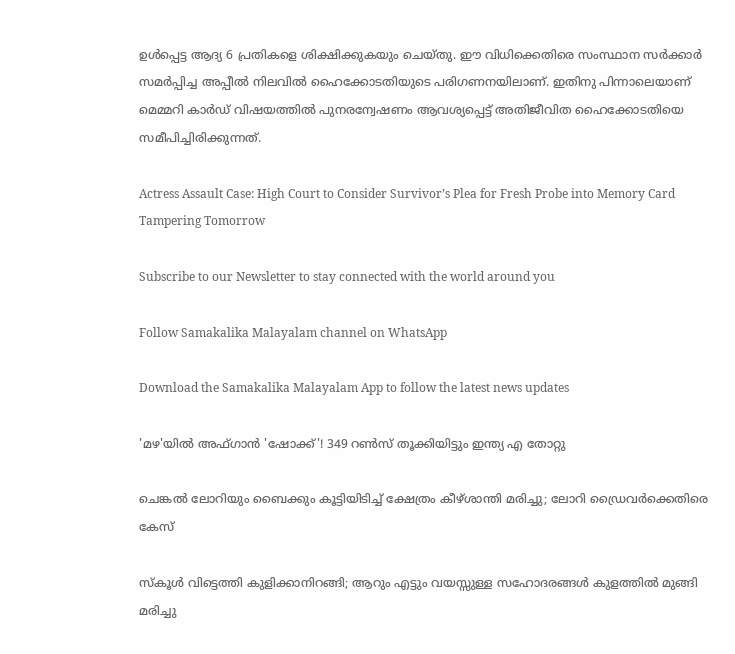ഉള്‍പ്പെട്ട ആദ്യ 6 പ്രതികളെ ശിക്ഷിക്കുകയും ചെയ്തു. ഈ വിധിക്കെതിരെ സംസ്ഥാന സര്‍ക്കാര്‍ സമര്‍പ്പിച്ച അപ്പീല്‍ നിലവില്‍ ഹൈക്കോടതിയുടെ പരിഗണനയിലാണ്. ഇതിനു പിന്നാലെയാണ് മെമ്മറി കാര്‍ഡ് വിഷയത്തില്‍ പുനരന്വേഷണം ആവശ്യപ്പെട്ട് അതിജീവിത ഹൈക്കോടതിയെ സമീപിച്ചിരിക്കുന്നത്.

Actress Assault Case: High Court to Consider Survivor’s Plea for Fresh Probe into Memory Card Tampering Tomorrow

Subscribe to our Newsletter to stay connected with the world around you

Follow Samakalika Malayalam channel on WhatsApp

Download the Samakalika Malayalam App to follow the latest news updates

'മഴ'യിൽ അഫ്ഗാൻ 'ഷോക്ക്'! 349 റണ്‍സ് തൂക്കിയിട്ടും ഇന്ത്യ എ തോറ്റു

ചെങ്കൽ ലോറിയും ബൈക്കും കൂട്ടിയിടിച്ച് ക്ഷേത്രം കീഴ്ശാന്തി മരിച്ചു; ലോറി ഡ്രൈവർക്കെതിരെ കേസ്

സ്‌കൂള്‍ വിട്ടെത്തി കുളിക്കാനിറങ്ങി; ആറും എട്ടും വയസ്സുള്ള സഹോദരങ്ങള്‍ കുളത്തില്‍ മുങ്ങി മരിച്ചു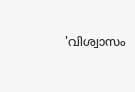'വിശ്വാസം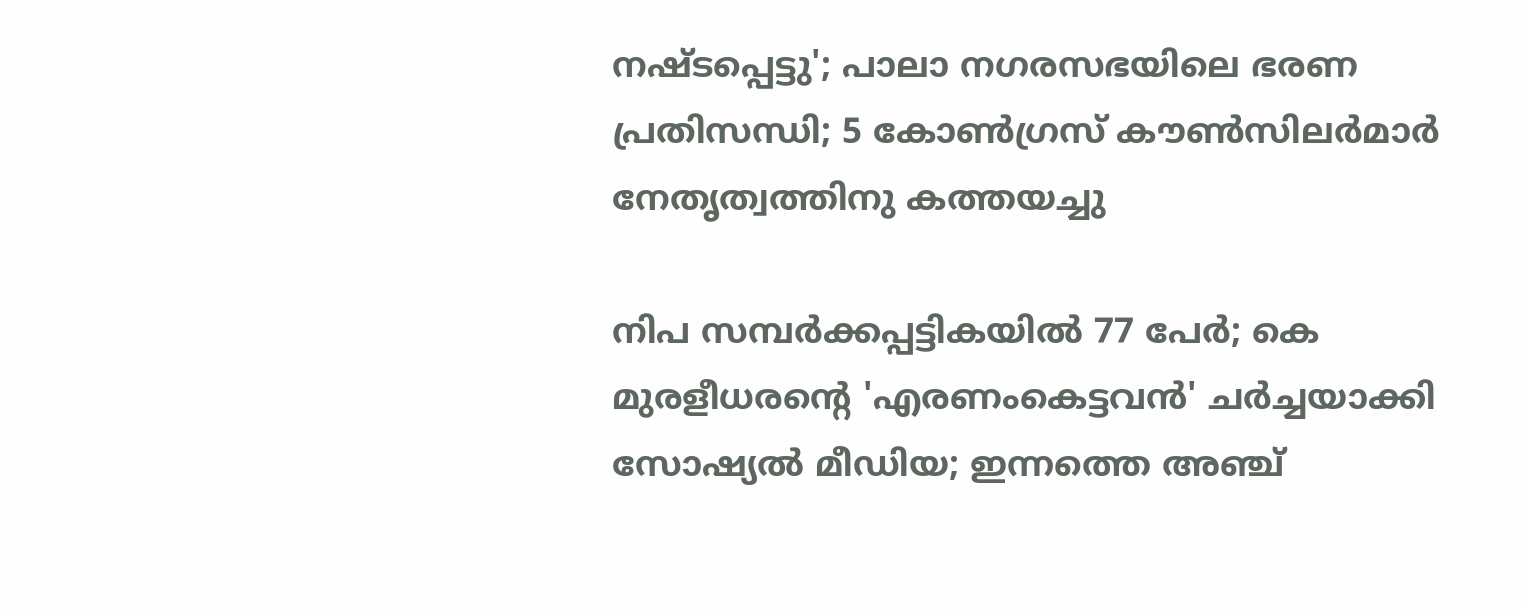നഷ്ടപ്പെട്ടു'; പാലാ നഗരസഭയിലെ ഭരണ പ്രതിസന്ധി; 5 കോൺഗ്രസ് കൗൺസിലർമാർ നേതൃത്വത്തിനു കത്തയച്ചു

നിപ സമ്പര്‍ക്കപ്പട്ടികയില്‍ 77 പേര്‍; കെ മുരളീധരന്റെ 'എരണംകെട്ടവന്‍' ചര്‍ച്ചയാക്കി സോഷ്യല്‍ മീഡിയ; ഇന്നത്തെ അഞ്ച്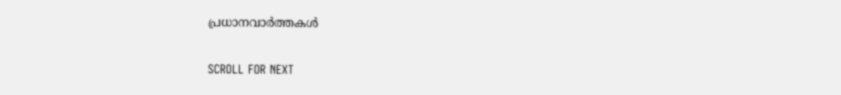പ്രധാനവാര്‍ത്തകള്‍

SCROLL FOR NEXT